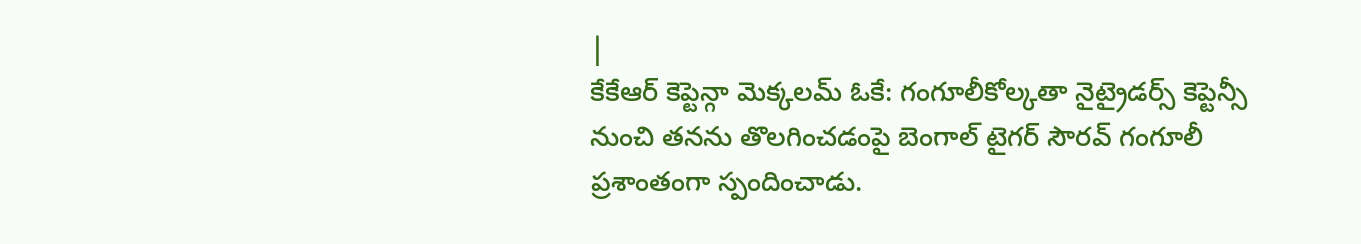|
కేకేఆర్ కెప్టెన్గా మెక్కలమ్ ఓకే: గంగూలీకోల్కతా నైట్రైడర్స్ కెప్టెన్సీ నుంచి తనను తొలగించడంపై బెంగాల్ టైగర్ సౌరవ్ గంగూలీ ప్రశాంతంగా స్పందించాడు.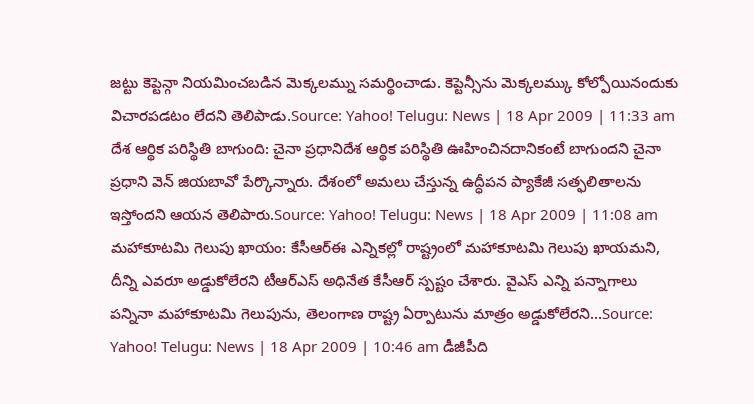జట్టు కెప్టెన్గా నియమించబడిన మెక్కలమ్ను సమర్థించాడు. కెప్టెన్సీను మెక్కలమ్కు కోల్పోయినందుకు విచారపడటం లేదని తెలిపాడు.Source: Yahoo! Telugu: News | 18 Apr 2009 | 11:33 am దేశ ఆర్థిక పరిస్థితి బాగుంది: చైనా ప్రధానిదేశ ఆర్థిక పరిస్థితి ఊహించినదానికంటే బాగుందని చైనా ప్రధాని వెన్ జియబావో పేర్కొన్నారు. దేశంలో అమలు చేస్తున్న ఉద్ధీపన ప్యాకేజీ సత్ఫలితాలను ఇస్తోందని ఆయన తెలిపారు.Source: Yahoo! Telugu: News | 18 Apr 2009 | 11:08 am మహాకూటమి గెలుపు ఖాయం: కేసీఆర్ఈ ఎన్నికల్లో రాష్ట్రంలో మహాకూటమి గెలుపు ఖాయమని, దీన్ని ఎవరూ అడ్డుకోలేరని టీఆర్ఎస్ అధినేత కేసీఆర్ స్పష్టం చేశారు. వైఎస్ ఎన్ని పన్నాగాలు పన్నినా మహాకూటమి గెలుపును, తెలంగాణ రాష్ట్ర ఏర్పాటును మాత్రం అడ్డుకోలేరని...Source: Yahoo! Telugu: News | 18 Apr 2009 | 10:46 am డీజీపీది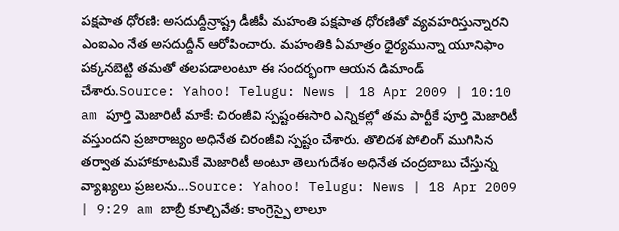పక్షపాత ధోరణి: అసదుద్దీన్రాష్ట్ర డీజీపీ మహంతి పక్షపాత ధోరణితో వ్యవహరిస్తున్నారని ఎంఐఎం నేత అసదుద్దీన్ ఆరోపించారు. మహంతికి ఏమాత్రం ధైర్యమున్నా యూనిఫాం పక్కనబెట్టి తమతో తలపడాలంటూ ఈ సందర్భంగా ఆయన డిమాండ్ చేశారు.Source: Yahoo! Telugu: News | 18 Apr 2009 | 10:10 am పూర్తి మెజారిటీ మాకే: చిరంజీవి స్పష్టంఈసారి ఎన్నికల్లో తమ పార్టీకే పూర్తి మెజారిటీ వస్తుందని ప్రజారాజ్యం అధినేత చిరంజీవి స్పష్టం చేశారు. తొలిదశ పోలింగ్ ముగిసిన తర్వాత మహాకూటమికే మెజారిటీ అంటూ తెలుగుదేశం అధినేత చంద్రబాబు చేస్తున్న వ్యాఖ్యలు ప్రజలను...Source: Yahoo! Telugu: News | 18 Apr 2009 | 9:29 am బాబ్రీ కూల్చివేత: కాంగ్రెస్పై లాలూ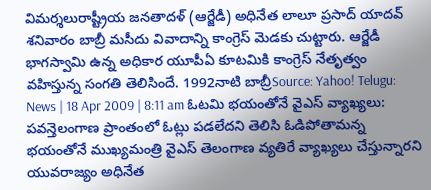విమర్శలురాష్ట్రీయ జనతాదళ్ (ఆర్జేడీ) అధినేత లాలూ ప్రసాద్ యాదవ్ శనివారం బాబ్రీ మసీదు వివాదాన్ని కాంగ్రెస్ మెడకు చుట్టారు. ఆర్జేడీ భాగస్వామి ఉన్న అధికార యూపీఏ కూటమికి కాంగ్రెస్ నేతృత్వం వహిస్తున్న సంగతి తెలిసిందే. 1992నాటి బాబ్రీSource: Yahoo! Telugu: News | 18 Apr 2009 | 8:11 am ఓటమి భయంతోనే వైఎస్ వ్యాఖ్యలు: పవన్తెలంగాణ ప్రాంతంలో ఓట్లు పడలేదని తెలిసి ఓడిపోతామన్న భయంతోనే ముఖ్యమంత్రి వైఎస్ తెలంగాణ వ్యతిరే వ్యాఖ్యలు చేస్తున్నారని యువరాజ్యం అధినేత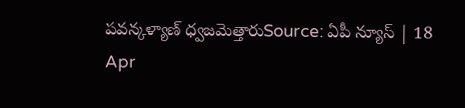పవన్కళ్యాణ్ ధ్వజమెత్తారుSource: ఏపీ న్యూస్ | 18 Apr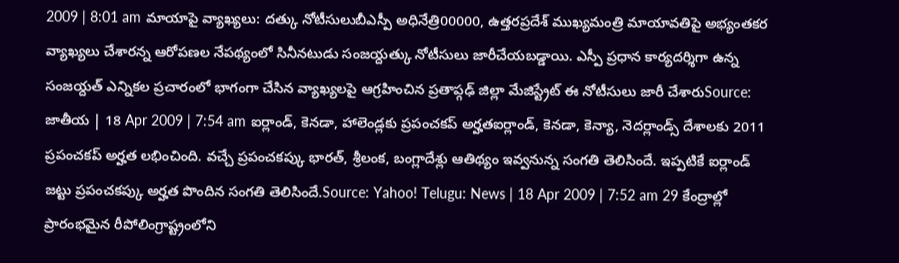2009 | 8:01 am మాయాపై వ్యాఖ్యలు: దత్కు నోటీసులుబీఎస్పీ అధినేత్రి00000, ఉత్తరప్రదేశ్ ముఖ్యమంత్రి మాయావతిపై అభ్యంతకర వ్యాఖ్యలు చేశారన్న ఆరోపణల నేపథ్యంలో సినీనటుడు సంజయ్దత్కు నోటీసులు జారీచేయబడ్డాయి. ఎస్పీ ప్రధాన కార్యదర్శిగా ఉన్న సంజయ్దత్ ఎన్నికల ప్రచారంలో భాగంగా చేసిన వ్యాఖ్యలపై ఆగ్రహించిన ప్రతాప్గఢ్ జిల్లా మేజిస్ట్రేట్ ఈ నోటీసులు జారీ చేశారుSource: జాతీయ | 18 Apr 2009 | 7:54 am ఐర్లాండ్, కెనడా, హాలెండ్లకు ప్రపంచకప్ అర్హతఐర్లాండ్, కెనడా, కెన్యా, నెదర్లాండ్స్ దేశాలకు 2011 ప్రపంచకప్ అర్హత లభించింది. వచ్చే ప్రపంచకప్కు భారత్, శ్రీలంక, బంగ్లాదేశ్లు ఆతిథ్యం ఇవ్వనున్న సంగతి తెలిసిందే. ఇప్పటికే ఐర్లాండ్ జట్టు ప్రపంచకప్కు అర్హత పొందిన సంగతి తెలిసిందే.Source: Yahoo! Telugu: News | 18 Apr 2009 | 7:52 am 29 కేంద్రాల్లో ప్రారంభమైన రీపోలింగ్రాష్ట్రంలోని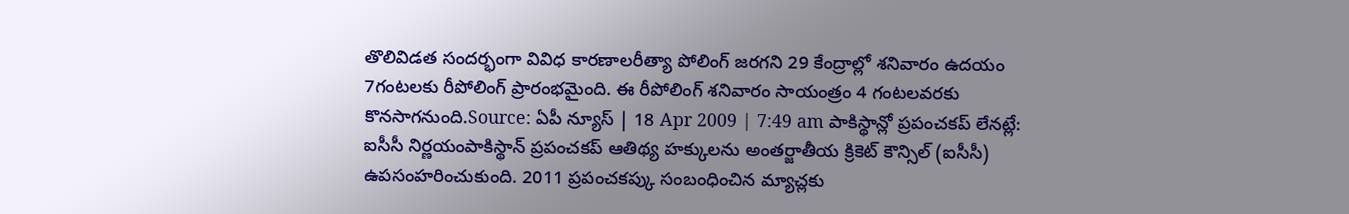తొలివిడత సందర్భంగా వివిధ కారణాలరీత్యా పోలింగ్ జరగని 29 కేంద్రాల్లో శనివారం ఉదయం 7గంటలకు రీపోలింగ్ ప్రారంభమైంది. ఈ రీపోలింగ్ శనివారం సాయంత్రం 4 గంటలవరకు కొనసాగనుంది.Source: ఏపీ న్యూస్ | 18 Apr 2009 | 7:49 am పాకిస్థాన్లో ప్రపంచకప్ లేనట్లే: ఐసీసీ నిర్ణయంపాకిస్థాన్ ప్రపంచకప్ ఆతిథ్య హక్కులను అంతర్జాతీయ క్రికెట్ కౌన్సిల్ (ఐసీసీ) ఉపసంహరించుకుంది. 2011 ప్రపంచకప్కు సంబంధించిన మ్యాచ్లకు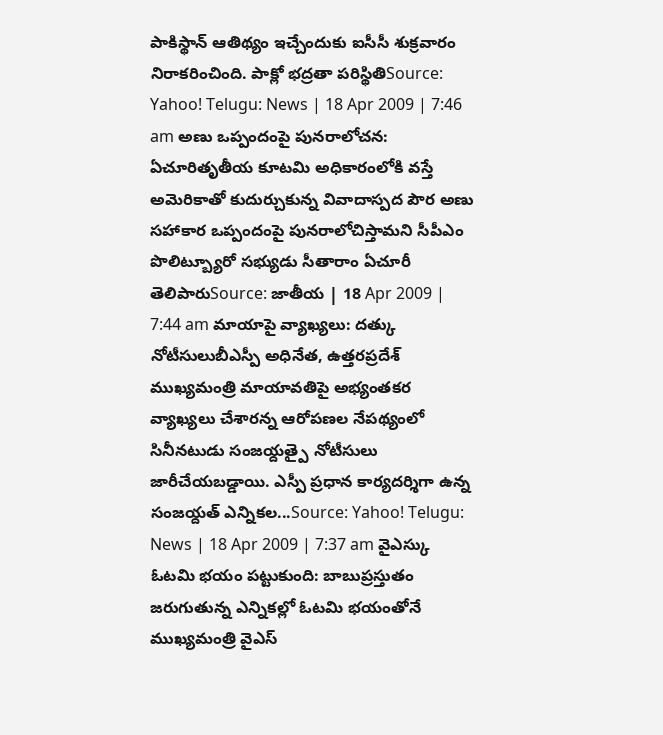పాకిస్థాన్ ఆతిథ్యం ఇచ్చేందుకు ఐసీసీ శుక్రవారం నిరాకరించింది. పాక్లో భద్రతా పరిస్థితిSource: Yahoo! Telugu: News | 18 Apr 2009 | 7:46 am అణు ఒప్పందంపై పునరాలోచన: ఏచూరితృతీయ కూటమి అధికారంలోకి వస్తే అమెరికాతో కుదుర్చుకున్న వివాదాస్పద పౌర అణు సహాకార ఒప్పందంపై పునరాలోచిస్తామని సీపీఎం పొలిట్బ్యూరో సభ్యుడు సీతారాం ఏచూరీ తెలిపారుSource: జాతీయ | 18 Apr 2009 | 7:44 am మాయాపై వ్యాఖ్యలు: దత్కు నోటీసులుబీఎస్పీ అధినేత, ఉత్తరప్రదేశ్ ముఖ్యమంత్రి మాయావతిపై అభ్యంతకర వ్యాఖ్యలు చేశారన్న ఆరోపణల నేపథ్యంలో సినీనటుడు సంజయ్దత్పై నోటీసులు జారీచేయబడ్డాయి. ఎస్పీ ప్రధాన కార్యదర్శిగా ఉన్న సంజయ్దత్ ఎన్నికల...Source: Yahoo! Telugu: News | 18 Apr 2009 | 7:37 am వైఎస్కు ఓటమి భయం పట్టుకుంది: బాబుప్రస్తుతం జరుగుతున్న ఎన్నికల్లో ఓటమి భయంతోనే ముఖ్యమంత్రి వైఎస్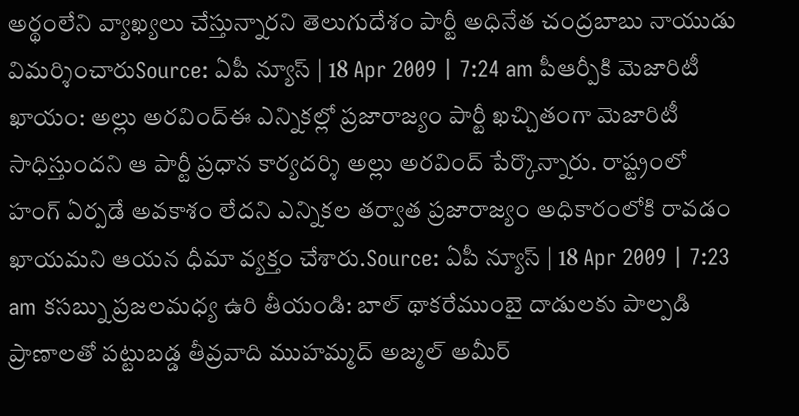అర్థంలేని వ్యాఖ్యలు చేస్తున్నారని తెలుగుదేశం పార్టీ అధినేత చంద్రబాబు నాయుడు విమర్శించారుSource: ఏపీ న్యూస్ | 18 Apr 2009 | 7:24 am పీఆర్పీకి మెజారిటీ ఖాయం: అల్లు అరవింద్ఈ ఎన్నికల్లో ప్రజారాజ్యం పార్టీ ఖచ్చితంగా మెజారిటీ సాధిస్తుందని ఆ పార్టీ ప్రధాన కార్యదర్శి అల్లు అరవింద్ పేర్కొన్నారు. రాష్ట్రంలో హంగ్ ఏర్పడే అవకాశం లేదని ఎన్నికల తర్వాత ప్రజారాజ్యం అధికారంలోకి రావడం ఖాయమని ఆయన ధీమా వ్యక్తం చేశారు.Source: ఏపీ న్యూస్ | 18 Apr 2009 | 7:23 am కసబ్ను ప్రజలమధ్య ఉరి తీయండి: బాల్ థాకరేముంబై దాడులకు పాల్పడి ప్రాణాలతో పట్టుబడ్డ తీవ్రవాది ముహమ్మద్ అజ్మల్ అమీర్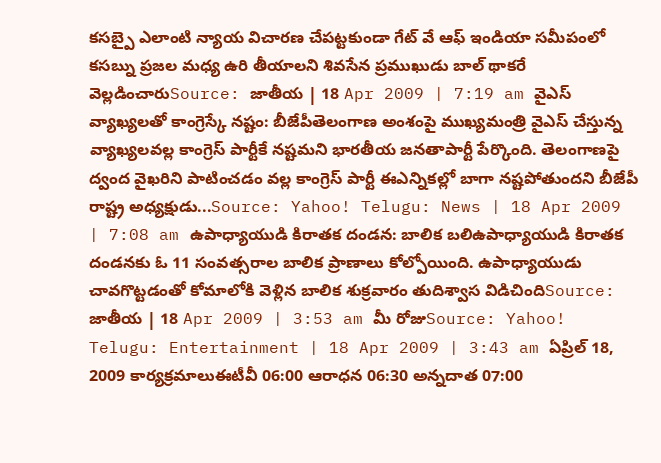కసబ్పై ఎలాంటి న్యాయ విచారణ చేపట్టకుండా గేట్ వే ఆఫ్ ఇండియా సమీపంలో కసబ్ను ప్రజల మధ్య ఉరి తీయాలని శివసేన ప్రముఖుడు బాల్ థాకరే వెల్లడించారుSource: జాతీయ | 18 Apr 2009 | 7:19 am వైఎస్ వ్యాఖ్యలతో కాంగ్రెస్కే నష్టం: బీజేపీతెలంగాణ అంశంపై ముఖ్యమంత్రి వైఎస్ చేస్తున్న వ్యాఖ్యలవల్ల కాంగ్రెస్ పార్టీకే నష్టమని భారతీయ జనతాపార్టీ పేర్కొంది. తెలంగాణపై ద్వంద వైఖరిని పాటించడం వల్ల కాంగ్రెస్ పార్టీ ఈఎన్నికల్లో బాగా నష్టపోతుందని బీజేపీ రాష్ట్ర అధ్యక్షుడు...Source: Yahoo! Telugu: News | 18 Apr 2009 | 7:08 am ఉపాధ్యాయుడి కిరాతక దండన: బాలిక బలిఉపాధ్యాయుడి కిరాతక దండనకు ఓ 11 సంవత్సరాల బాలిక ప్రాణాలు కోల్పోయింది. ఉపాధ్యాయుడు చావగొట్టడంతో కోమాలోకి వెళ్లిన బాలిక శుక్రవారం తుదిశ్వాస విడిచిందిSource: జాతీయ | 18 Apr 2009 | 3:53 am మీ రోజుSource: Yahoo! Telugu: Entertainment | 18 Apr 2009 | 3:43 am ఏప్రిల్ 18, 2009 కార్యక్రమాలుఈటీవీ 06:00 ఆరాధన 06:30 అన్నదాత 07:00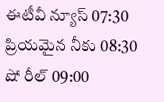ఈటీవీ న్యూస్ 07:30 ప్రియమైన నీకు 08:30 షో రీల్ 09:00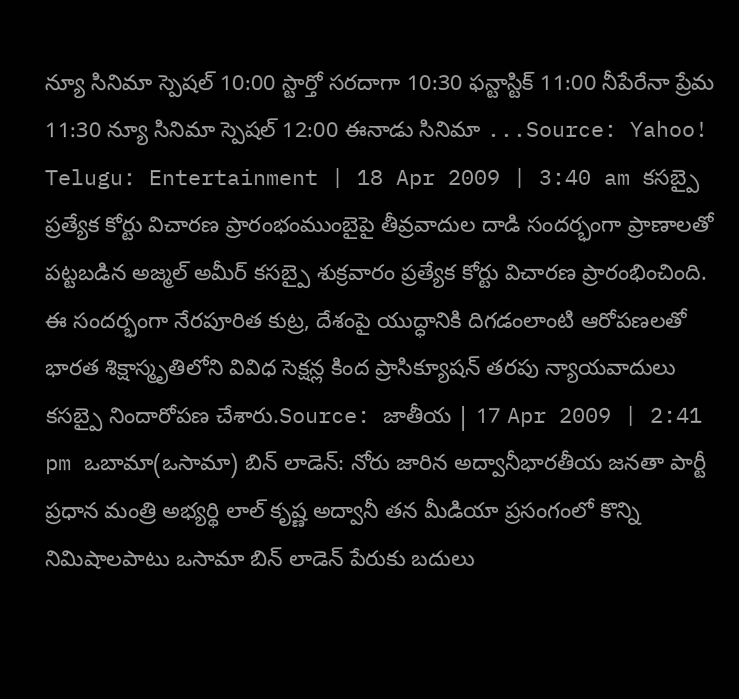న్యూ సినిమా స్పెషల్ 10:00 స్టార్తో సరదాగా 10:30 ఫన్టాస్టిక్ 11:00 నీపేరేనా ప్రేమ 11:30 న్యూ సినిమా స్పెషల్ 12:00 ఈనాడు సినిమా ...Source: Yahoo! Telugu: Entertainment | 18 Apr 2009 | 3:40 am కసబ్పై ప్రత్యేక కోర్టు విచారణ ప్రారంభంముంబైపై తీవ్రవాదుల దాడి సందర్భంగా ప్రాణాలతో పట్టబడిన అజ్మల్ అమీర్ కసబ్పై శుక్రవారం ప్రత్యేక కోర్టు విచారణ ప్రారంభించింది. ఈ సందర్భంగా నేరపూరిత కుట్ర, దేశంపై యుద్ధానికి దిగడంలాంటి ఆరోపణలతో భారత శిక్షాస్మృతిలోని వివిధ సెక్షన్ల కింద ప్రాసిక్యూషన్ తరపు న్యాయవాదులు కసబ్పై నిందారోపణ చేశారు.Source: జాతీయ | 17 Apr 2009 | 2:41 pm ఒబామా(ఒసామా) బిన్ లాడెన్: నోరు జారిన అద్వానీభారతీయ జనతా పార్టీ ప్రధాన మంత్రి అభ్యర్థి లాల్ కృష్ణ అద్వానీ తన మీడియా ప్రసంగంలో కొన్ని నిమిషాలపాటు ఒసామా బిన్ లాడెన్ పేరుకు బదులు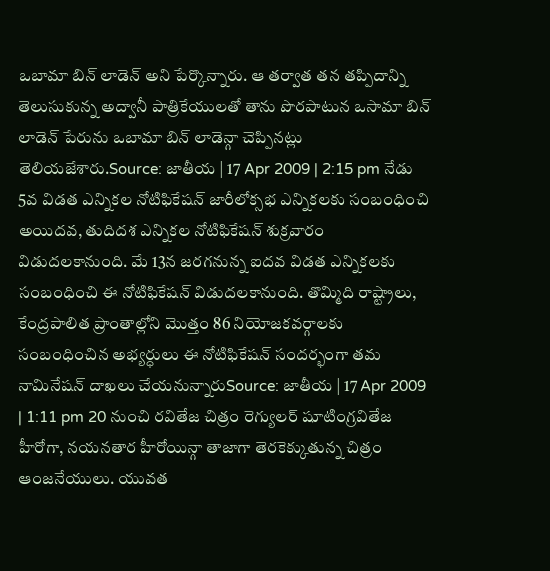ఒబామా బిన్ లాడెన్ అని పేర్కొన్నారు. ఆ తర్వాత తన తప్పిదాన్ని తెలుసుకున్న అద్వానీ పాత్రికేయులతో తాను పొరపాటున ఒసామా బిన్ లాడెన్ పేరును ఒబామా బిన్ లాడెన్గా చెప్పినట్లు తెలియజేశారు.Source: జాతీయ | 17 Apr 2009 | 2:15 pm నేడు 5వ విడత ఎన్నికల నోటిఫికేషన్ జారీలోక్సభ ఎన్నికలకు సంబంధించి అయిదవ, తుదిదశ ఎన్నికల నోటిఫికేషన్ శుక్రవారం విడుదలకానుంది. మే 13న జరగనున్న ఐదవ విడత ఎన్నికలకు సంబంధించి ఈ నోటిఫికేషన్ విడుదలకానుంది. తొమ్మిది రాష్ట్రాలు, కేంద్రపాలిత ప్రాంతాల్లోని మొత్తం 86 నియోజకవర్గాలకు సంబంధించిన అభ్యర్ధులు ఈ నోటిఫికేషన్ సందర్భంగా తమ నామినేషన్ దాఖలు చేయనున్నారుSource: జాతీయ | 17 Apr 2009 | 1:11 pm 20 నుంచి రవితేజ చిత్రం రెగ్యులర్ షూటింగ్రవితేజ హీరోగా, నయనతార హీరోయిన్గా తాజాగా తెరకెక్కుతున్న చిత్రం ఆంజనేయులు. యువత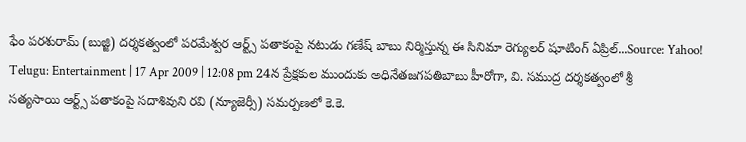ఫేం పరశురామ్ (బుజ్జి) దర్శకత్వంలో పరమేశ్వర ఆర్ట్స్ పతాకంపై నటుడు గణేష్ బాబు నిర్మిస్తున్న ఈ సినిమా రెగ్యులర్ షూటింగ్ ఏప్రిల్...Source: Yahoo! Telugu: Entertainment | 17 Apr 2009 | 12:08 pm 24న ప్రేక్షకుల ముందుకు అధినేతజగపతిబాబు హీరోగా, వి. సముద్ర దర్శకత్వంలో శ్రీ సత్యసాయి ఆర్ట్స్ పతాకంపై సదాశివుని రవి (న్యూజెర్సీ) సమర్పణలో కె.కె.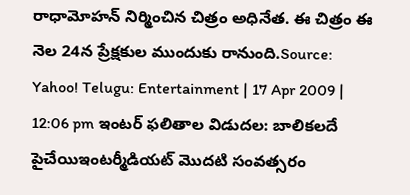రాధామోహన్ నిర్మించిన చిత్రం అధినేత. ఈ చిత్రం ఈ నెల 24న ప్రేక్షకుల ముందుకు రానుంది.Source: Yahoo! Telugu: Entertainment | 17 Apr 2009 | 12:06 pm ఇంటర్ ఫలితాల విడుదల: బాలికలదే పైచేయిఇంటర్మీడియట్ మొదటి సంవత్సరం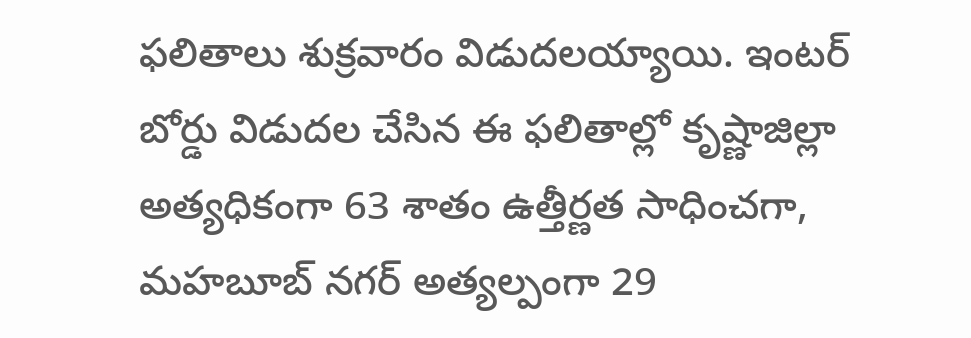ఫలితాలు శుక్రవారం విడుదలయ్యాయి. ఇంటర్ బోర్డు విడుదల చేసిన ఈ ఫలితాల్లో కృష్ణాజిల్లా అత్యధికంగా 63 శాతం ఉత్తీర్ణత సాధించగా, మహబూబ్ నగర్ అత్యల్పంగా 29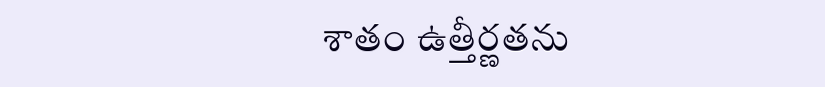శాతం ఉత్తీర్ణతను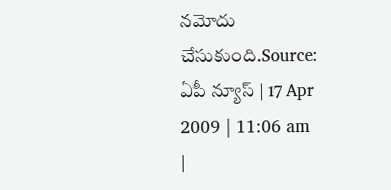నమోదు చేసుకుంది.Source: ఏపీ న్యూస్ | 17 Apr 2009 | 11:06 am
|